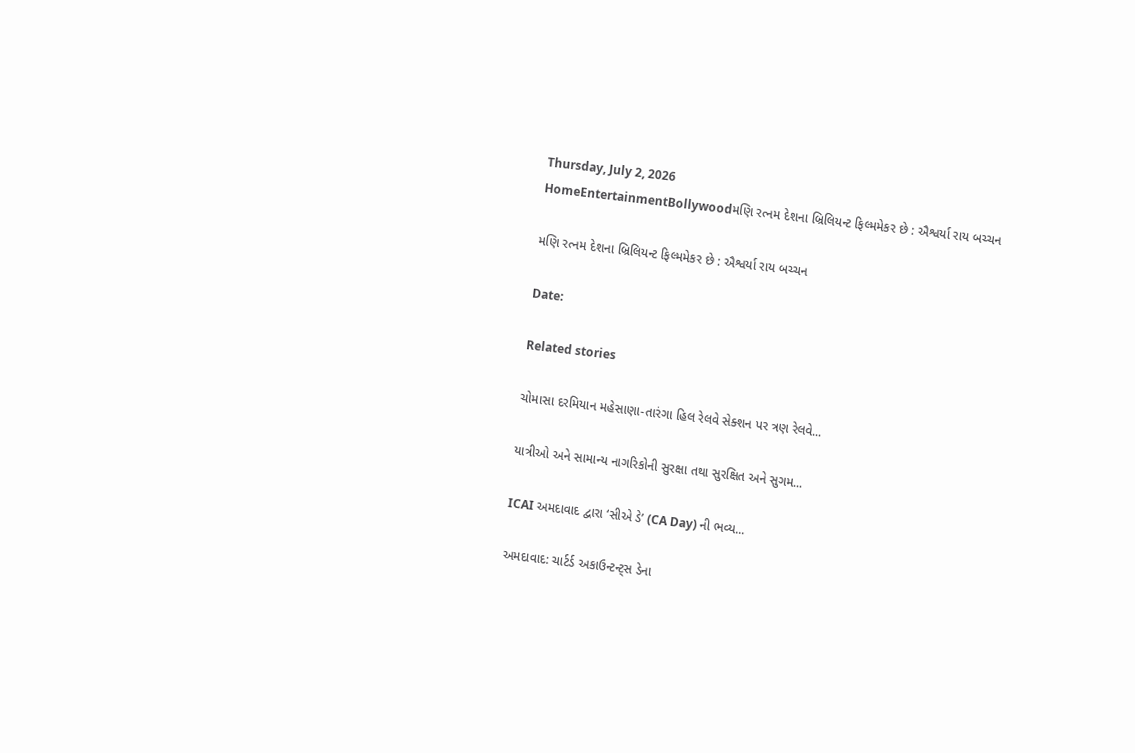Thursday, July 2, 2026
HomeEntertainmentBollywoodમણિ રત્નમ દેશના બ્રિલિયન્ટ ફિલ્મમેકર છે : ઐશ્વર્યા રાય બચ્ચન

મણિ રત્નમ દેશના બ્રિલિયન્ટ ફિલ્મમેકર છે : ઐશ્વર્યા રાય બચ્ચન

Date:

Related stories

ચોમાસા દરમિયાન મહેસાણા-તારંગા હિલ રેલવે સેક્શન પર ત્રણ રેલવે...

યાત્રીઓ અને સામાન્ય નાગરિકોની સુરક્ષા તથા સુરક્ષિત અને સુગમ...

ICAI અમદાવાદ દ્વારા ‘સીએ ડે’ (CA Day) ની ભવ્ય...

અમદાવાદ: ચાર્ટર્ડ અકાઉન્ટન્ટ્સ ડેના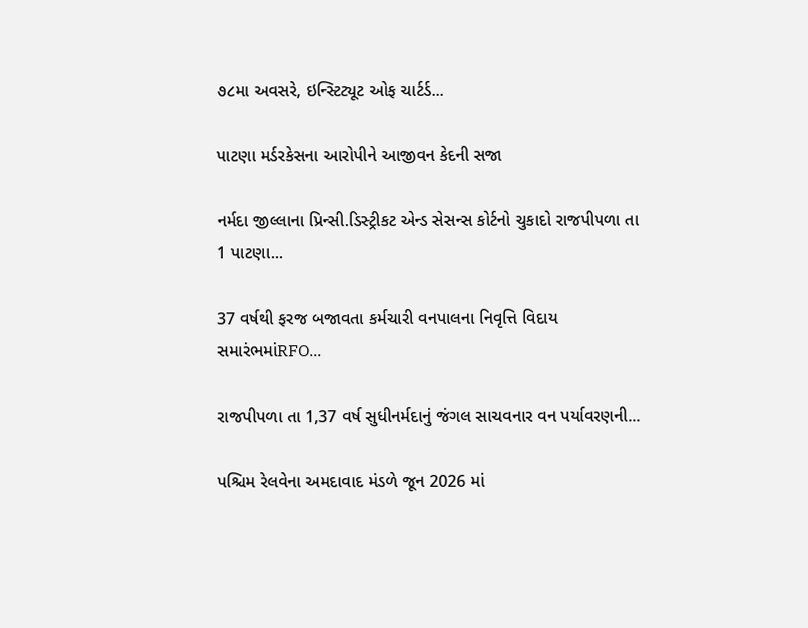૭૮મા અવસરે, ઇન્સ્ટિટ્યૂટ ઓફ ચાર્ટર્ડ...

પાટણા મર્ડરકેસના આરોપીને આજીવન કેદની સજા

નર્મદા જીલ્લાના પ્રિન્સી.ડિસ્ટ્રીકટ એન્ડ સેસન્સ કોર્ટનો ચુકાદો રાજપીપળા તા 1 પાટણા...

37 વર્ષથી ફરજ બજાવતા કર્મચારી વનપાલના નિવૃત્તિ વિદાય સમારંભમાંRFO...

રાજપીપળા તા 1,37 વર્ષ સુધીનર્મદાનું જંગલ સાચવનાર વન પર્યાવરણની...

પશ્ચિમ રેલવેના અમદાવાદ મંડળે જૂન 2026 માં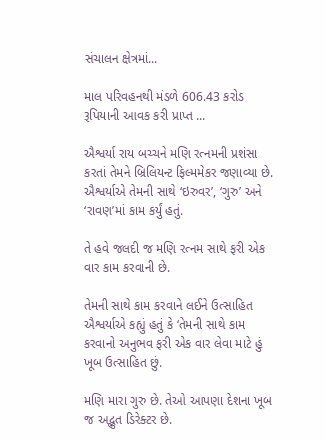સંચાલન ક્ષેત્રમાં...

માલ પરિવહનથી મંડળે 606.43 કરોડ રૂપિયાની આવક કરી પ્રાપ્ત ...

ઐશ્વર્યા રાય બચ્ચને મણિ રત્નમની પ્રશંસા કરતાં તેમને બ્રિલિયન્ટ ફિલ્મમેકર જણાવ્યા છે. ઐશ્વર્યાએ તેમની સાથે ‘ઇરુવર’, ‘ગુરુ’ અને ‘રાવણ’માં કામ કર્યું હતું.

તે હવે જલદી જ મણિ રત્નમ સાથે ફરી એક વાર કામ કરવાની છે.

તેમની સાથે કામ કરવાને લઈને ઉત્સાહિત ઐશ્વર્યાએ કહ્યું હતું કે ‘તેમની સાથે કામ કરવાનો અનુભવ ફરી એક વાર લેવા માટે હું ખૂબ ઉત્સાહિત છું.

મણિ મારા ગુરુ છે. તેઓ આપણા દેશના ખૂબ જ અદ્ભુત ડિરેક્ટર છે.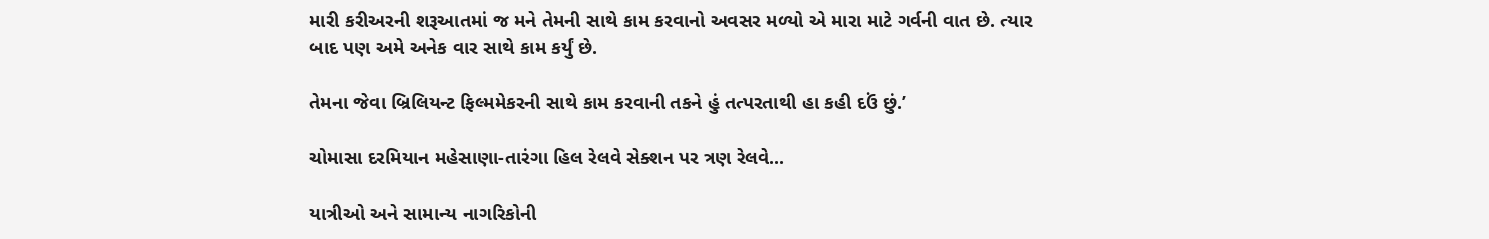મારી કરીઅરની શરૂઆતમાં જ મને તેમની સાથે કામ કરવાનો અવસર મળ્યો એ મારા માટે ગર્વની વાત છે. ત્યાર બાદ પણ અમે અનેક વાર સાથે કામ કર્યું છે.

તેમના જેવા બ્રિલિયન્ટ ફિલ્મમેકરની સાથે કામ કરવાની તકને હું તત્પરતાથી હા કહી દઉં છું.’

ચોમાસા દરમિયાન મહેસાણા-તારંગા હિલ રેલવે સેક્શન પર ત્રણ રેલવે...

યાત્રીઓ અને સામાન્ય નાગરિકોની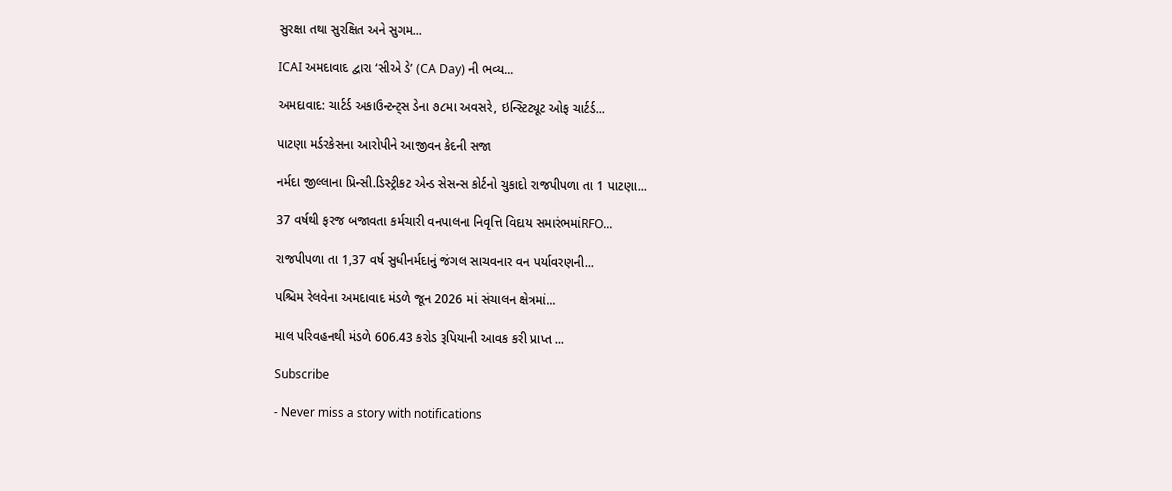સુરક્ષા તથા સુરક્ષિત અને સુગમ...

ICAI અમદાવાદ દ્વારા ‘સીએ ડે’ (CA Day) ની ભવ્ય...

અમદાવાદ: ચાર્ટર્ડ અકાઉન્ટન્ટ્સ ડેના ૭૮મા અવસરે, ઇન્સ્ટિટ્યૂટ ઓફ ચાર્ટર્ડ...

પાટણા મર્ડરકેસના આરોપીને આજીવન કેદની સજા

નર્મદા જીલ્લાના પ્રિન્સી.ડિસ્ટ્રીકટ એન્ડ સેસન્સ કોર્ટનો ચુકાદો રાજપીપળા તા 1 પાટણા...

37 વર્ષથી ફરજ બજાવતા કર્મચારી વનપાલના નિવૃત્તિ વિદાય સમારંભમાંRFO...

રાજપીપળા તા 1,37 વર્ષ સુધીનર્મદાનું જંગલ સાચવનાર વન પર્યાવરણની...

પશ્ચિમ રેલવેના અમદાવાદ મંડળે જૂન 2026 માં સંચાલન ક્ષેત્રમાં...

માલ પરિવહનથી મંડળે 606.43 કરોડ રૂપિયાની આવક કરી પ્રાપ્ત ...

Subscribe

- Never miss a story with notifications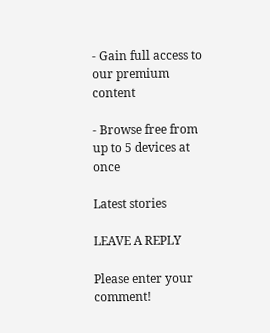- Gain full access to our premium content

- Browse free from up to 5 devices at once

Latest stories

LEAVE A REPLY

Please enter your comment!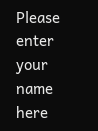Please enter your name here